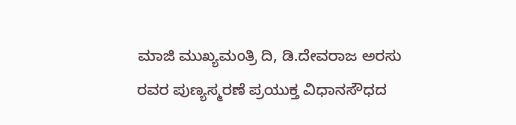ಮಾಜಿ ಮುಖ್ಯಮಂತ್ರಿ ದಿ, ಡಿ.ದೇವರಾಜ ಅರಸು ರವರ ಪುಣ್ಯಸ್ಮರಣೆ ಪ್ರಯುಕ್ತ ವಿಧಾನಸೌಧದ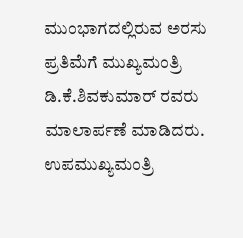ಮುಂಭಾಗದಲ್ಲಿರುವ ಅರಸು ಪ್ರತಿಮೆಗೆ ಮುಖ್ಯಮಂತ್ರಿ ಡಿ.ಕೆ.ಶಿವಕುಮಾರ್ ರವರು ಮಾಲಾರ್ಪಣೆ ಮಾಡಿದರು. ಉಪಮುಖ್ಯಮಂತ್ರಿ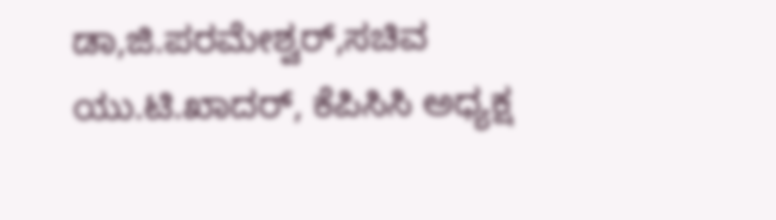ಡಾ,ಜಿ.ಪರಮೇಶ್ವರ್,ಸಚಿವ ಯು.ಟಿ.ಖಾದರ್, ಕೆಪಿಸಿಸಿ ಅಧ್ಯಕ್ಷ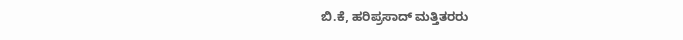ಬಿ.ಕೆ, ಹರಿಪ್ರಸಾದ್ ಮತ್ತಿತರರು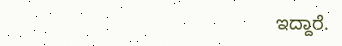ಇದ್ದಾರೆ.